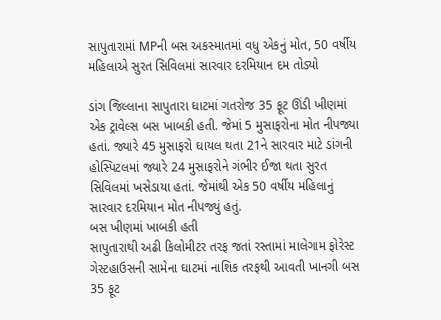સાપુતારામાં MPની બસ અકસ્માતમાં વધુ એકનું મોત, 50 વર્ષીય મહિલાએ સુરત સિવિલમાં સારવાર દરમિયાન દમ તોડ્યો

ડાંગ જિલ્લાના સાપુતારા ઘાટમાં ગતરોજ 35 ફૂટ ઊંડી ખીણમાં એક ટ્રાવેલ્સ બસ ખાબકી હતી. જેમાં 5 મુસાફરોના મોત નીપજ્યા હતાં. જ્યારે 45 મુસાફરો ઘાયલ થતા 21ને સારવાર માટે ડાંગની હોસ્પિટલમાં જ્યારે 24 મુસાફરોને ગંભીર ઈજા થતા સુરત સિવિલમાં ખસેડાયા હતાં. જેમાંથી એક 50 વર્ષીય મહિલાનું સારવાર દરમિયાન મોત નીપજ્યું હતું.
બસ ખીણમાં ખાબકી હતી
સાપુતારાથી અઢી કિલોમીટર તરફ જતાં રસ્તામાં માલેગામ ફોરેસ્ટ ગેસ્ટહાઉસની સામેના ઘાટમાં નાશિક તરફથી આવતી ખાનગી બસ 35 ફૂટ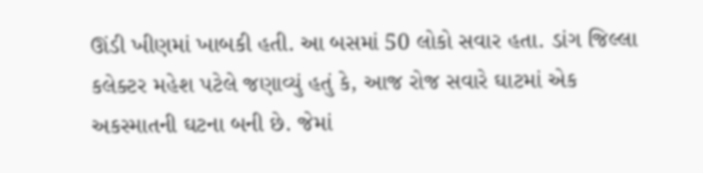ઊંડી ખીણમાં ખાબકી હતી. આ બસમાં 50 લોકો સવાર હતા. ડાંગ જિલ્લા કલેક્ટર મહેશ પટેલે જણાવ્યું હતું કે, આજ રોજ સવારે ઘાટમાં એક અકસ્માતની ઘટના બની છે. જેમાં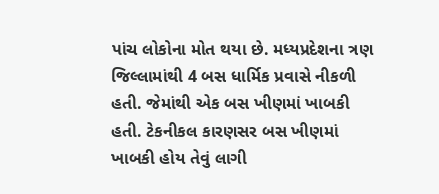પાંચ લોકોના મોત થયા છે. મધ્યપ્રદેશના ત્રણ જિલ્લામાંથી 4 બસ ધાર્મિક પ્રવાસે નીકળી હતી. જેમાંથી એક બસ ખીણમાં ખાબકી હતી. ટેકનીકલ કારણસર બસ ખીણમાં ખાબકી હોય તેવું લાગી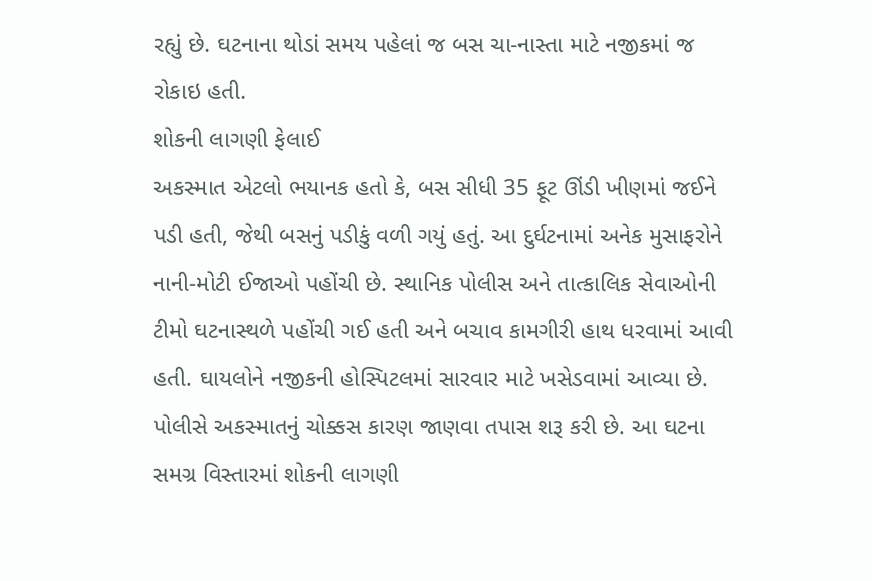રહ્યું છે. ઘટનાના થોડાં સમય પહેલાં જ બસ ચા-નાસ્તા માટે નજીકમાં જ રોકાઇ હતી.
શોકની લાગણી ફેલાઈ
અકસ્માત એટલો ભયાનક હતો કે, બસ સીધી 35 ફૂટ ઊંડી ખીણમાં જઈને પડી હતી, જેથી બસનું પડીકું વળી ગયું હતું. આ દુર્ઘટનામાં અનેક મુસાફરોને નાની-મોટી ઈજાઓ પહોંચી છે. સ્થાનિક પોલીસ અને તાત્કાલિક સેવાઓની ટીમો ઘટનાસ્થળે પહોંચી ગઈ હતી અને બચાવ કામગીરી હાથ ધરવામાં આવી હતી. ઘાયલોને નજીકની હોસ્પિટલમાં સારવાર માટે ખસેડવામાં આવ્યા છે. પોલીસે અકસ્માતનું ચોક્કસ કારણ જાણવા તપાસ શરૂ કરી છે. આ ઘટના સમગ્ર વિસ્તારમાં શોકની લાગણી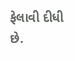ફેલાવી દીધી છે.